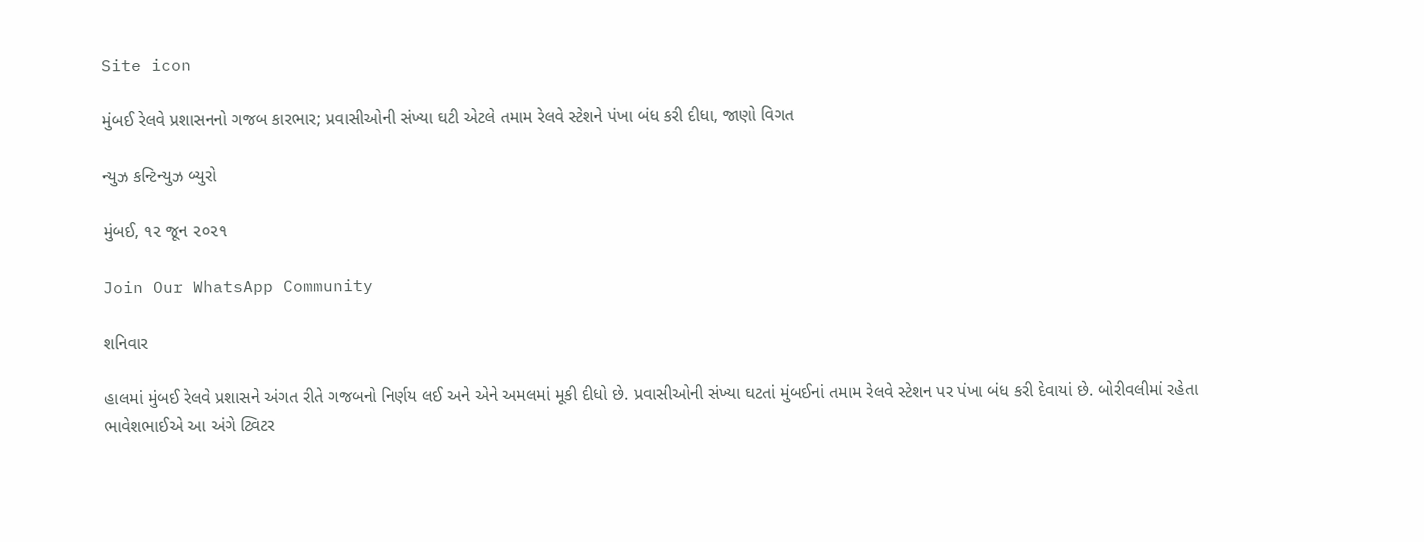Site icon

મુંબઈ રેલવે પ્રશાસનનો ગજબ કારભાર; પ્રવાસીઓની સંખ્યા ઘટી એટલે તમામ રેલવે સ્ટેશને પંખા બંધ કરી દીધા, જાણો વિગત

ન્યુઝ કન્ટિન્યુઝ બ્યુરો

મુંબઈ, ૧૨ જૂન ૨૦૨૧

Join Our WhatsApp Community

શનિવાર

હાલમાં મુંબઈ રેલવે પ્રશાસને અંગત રીતે ગજબનો નિર્ણય લઈ અને એને અમલમાં મૂકી દીધો છે. પ્રવાસીઓની સંખ્યા ઘટતાં મુંબઈનાં તમામ રેલવે સ્ટેશન પર પંખા બંધ કરી દેવાયાં છે. બોરીવલીમાં રહેતા ભાવેશભાઈએ આ અંગે ટ્વિટર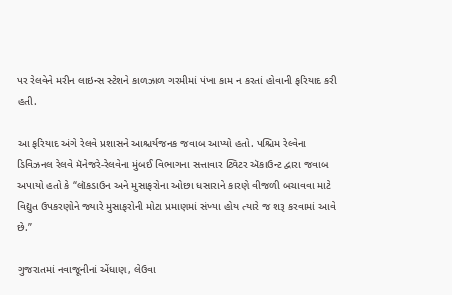પર રેલવેને મરીન લાઇન્સ સ્ટેશને કાળઝાળ ગરમીમાં પંખા કામ ન કરતાં હોવાની ફરિયાદ કરી હતી.

આ ફરિયાદ અંગે રેલવે પ્રશાસને આશ્ચર્યજનક જવાબ આપ્યો હતો. પશ્ચિમ રેલ્વેના ડિવિઝનલ રેલવે મૅનેજરે-રેલવેના મુંબઈ વિભાગના સત્તાવાર ટ્વિટર ઍકાઉન્ટ દ્વારા જવાબ અપાયો હતો કે “લૉકડાઉન અને મુસાફરોના ઓછા ધસારાને કારણે વીજળી બચાવવા માટે વિદ્યુત ઉપકરણોને જ્યારે મુસાફરોની મોટા પ્રમાણમાં સંખ્યા હોય ત્યારે જ શરૂ કરવામાં આવે છે.”

ગુજરાતમાં નવાજૂનીનાં એંધાણ, લેઉવા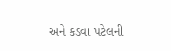અને કડવા પટેલની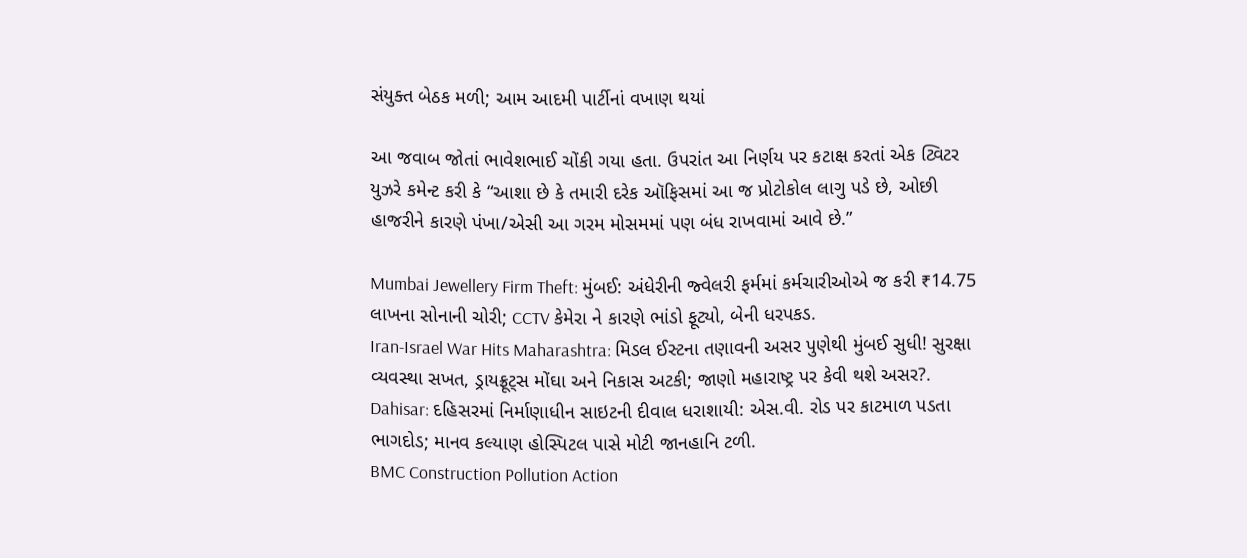સંયુક્ત બેઠક મળી; આમ આદમી પાર્ટીનાં વખાણ થયાં

આ જવાબ જોતાં ભાવેશભાઈ ચોંકી ગયા હતા. ઉપરાંત આ નિર્ણય પર કટાક્ષ કરતાં એક ટ્વિટર યુઝરે કમેન્ટ કરી કે “આશા છે કે તમારી દરેક ઑફિસમાં આ જ પ્રોટોકોલ લાગુ પડે છે, ઓછી હાજરીને કારણે પંખા/એસી આ ગરમ મોસમમાં પણ બંધ રાખવામાં આવે છે.”

Mumbai Jewellery Firm Theft: મુંબઈ: અંધેરીની જ્વેલરી ફર્મમાં કર્મચારીઓએ જ કરી ₹14.75 લાખના સોનાની ચોરી; CCTV કેમેરા ને કારણે ભાંડો ફૂટ્યો, બેની ધરપકડ.
Iran-Israel War Hits Maharashtra: મિડલ ઈસ્ટના તણાવની અસર પુણેથી મુંબઈ સુધી! સુરક્ષા વ્યવસ્થા સખત, ડ્રાયફ્રૂટ્સ મોંઘા અને નિકાસ અટકી; જાણો મહારાષ્ટ્ર પર કેવી થશે અસર?.
Dahisar: દહિસરમાં નિર્માણાધીન સાઇટની દીવાલ ધરાશાયી: એસ.વી. રોડ પર કાટમાળ પડતા ભાગદોડ; માનવ કલ્યાણ હોસ્પિટલ પાસે મોટી જાનહાનિ ટળી.
BMC Construction Pollution Action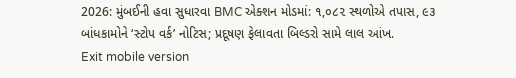2026: મુંબઈની હવા સુધારવા BMC એક્શન મોડમાં: ૧,૦૮૨ સ્થળોએ તપાસ, ૯૩ બાંધકામોને ‘સ્ટોપ વર્ક’ નોટિસ; પ્રદૂષણ ફેલાવતા બિલ્ડરો સામે લાલ આંખ.
Exit mobile version